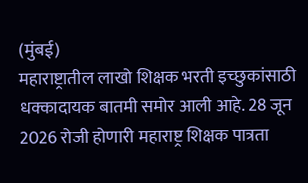(मुंबई)
महाराष्ट्रातील लाखो शिक्षक भरती इच्छुकांसाठी धक्कादायक बातमी समोर आली आहे. 28 जून 2026 रोजी होणारी महाराष्ट्र शिक्षक पात्रता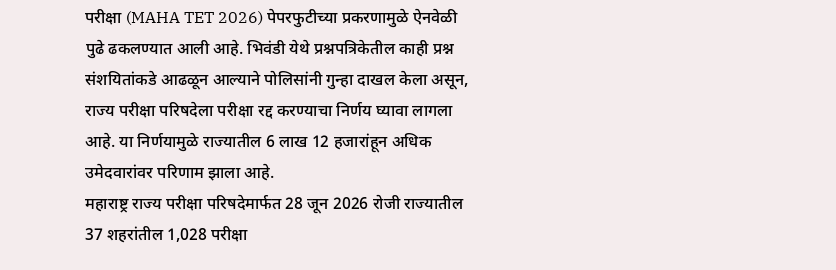परीक्षा (MAHA TET 2026) पेपरफुटीच्या प्रकरणामुळे ऐनवेळी पुढे ढकलण्यात आली आहे. भिवंडी येथे प्रश्नपत्रिकेतील काही प्रश्न संशयितांकडे आढळून आल्याने पोलिसांनी गुन्हा दाखल केला असून, राज्य परीक्षा परिषदेला परीक्षा रद्द करण्याचा निर्णय घ्यावा लागला आहे. या निर्णयामुळे राज्यातील 6 लाख 12 हजारांहून अधिक उमेदवारांवर परिणाम झाला आहे.
महाराष्ट्र राज्य परीक्षा परिषदेमार्फत 28 जून 2026 रोजी राज्यातील 37 शहरांतील 1,028 परीक्षा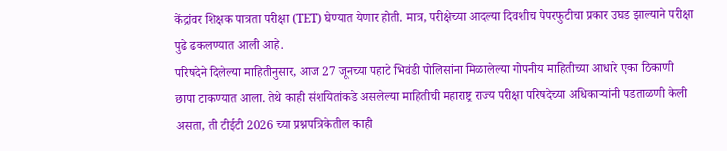केंद्रांवर शिक्षक पात्रता परीक्षा (TET) घेण्यात येणार होती. मात्र, परीक्षेच्या आदल्या दिवशीच पेपरफुटीचा प्रकार उघड झाल्याने परीक्षा पुढे ढकलण्यात आली आहे.
परिषदेने दिलेल्या माहितीनुसार, आज 27 जूनच्या पहाटे भिवंडी पोलिसांना मिळालेल्या गोपनीय माहितीच्या आधारे एका ठिकाणी छापा टाकण्यात आला. तेथे काही संशयितांकडे असलेल्या माहितीची महाराष्ट्र राज्य परीक्षा परिषदेच्या अधिकाऱ्यांनी पडताळणी केली असता, ती टीईटी 2026 च्या प्रश्नपत्रिकेतील काही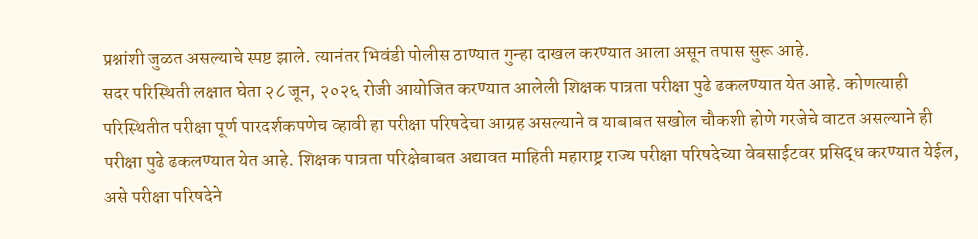प्रश्नांशी जुळत असल्याचे स्पष्ट झाले. त्यानंतर भिवंडी पोलीस ठाण्यात गुन्हा दाखल करण्यात आला असून तपास सुरू आहे.
सदर परिस्थिती लक्षात घेता २८ जून, २०२६ रोजी आयोजित करण्यात आलेली शिक्षक पात्रता परीक्षा पुढे ढकलण्यात येत आहे. कोणत्याही परिस्थितीत परीक्षा पूर्ण पारदर्शकपणेच व्हावी हा परीक्षा परिषदेचा आग्रह असल्याने व याबाबत सखोल चौकशी होणे गरजेचे वाटत असल्याने ही परीक्षा पुढे ढकलण्यात येत आहे. शिक्षक पात्रता परिक्षेबाबत अद्यावत माहिती महाराष्ट्र राज्य परीक्षा परिषदेच्या वेबसाईटवर प्रसिद्ध करण्यात येईल, असे परीक्षा परिषदेने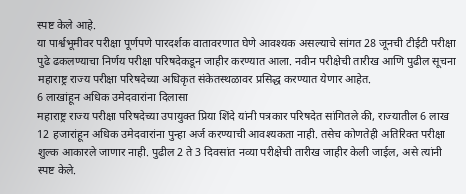स्पष्ट केले आहे.
या पार्श्वभूमीवर परीक्षा पूर्णपणे पारदर्शक वातावरणात घेणे आवश्यक असल्याचे सांगत 28 जूनची टीईटी परीक्षा पुढे ढकलण्याचा निर्णय परीक्षा परिषदेकडून जाहीर करण्यात आला. नवीन परीक्षेची तारीख आणि पुढील सूचना महाराष्ट्र राज्य परीक्षा परिषदेच्या अधिकृत संकेतस्थळावर प्रसिद्ध करण्यात येणार आहेत.
6 लाखांहून अधिक उमेदवारांना दिलासा
महाराष्ट्र राज्य परीक्षा परिषदेच्या उपायुक्त प्रिया शिंदे यांनी पत्रकार परिषदेत सांगितले की, राज्यातील 6 लाख 12 हजारांहून अधिक उमेदवारांना पुन्हा अर्ज करण्याची आवश्यकता नाही. तसेच कोणतेही अतिरिक्त परीक्षा शुल्क आकारले जाणार नाही. पुढील 2 ते 3 दिवसांत नव्या परीक्षेची तारीख जाहीर केली जाईल, असे त्यांनी स्पष्ट केले.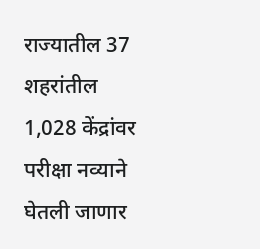राज्यातील 37 शहरांतील 1,028 केंद्रांवर परीक्षा नव्याने घेतली जाणार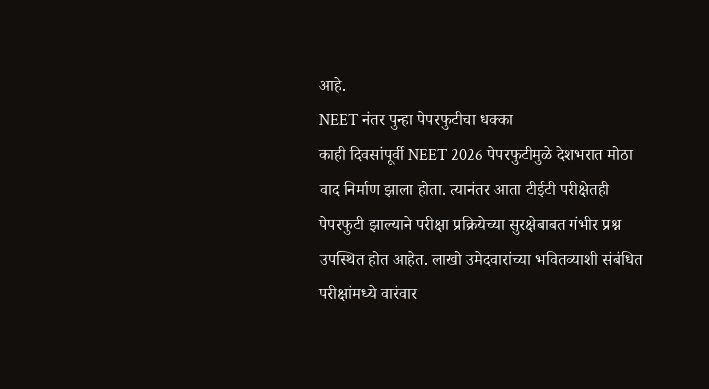आहे.
NEET नंतर पुन्हा पेपरफुटीचा धक्का
काही दिवसांपूर्वी NEET 2026 पेपरफुटीमुळे देशभरात मोठा वाद निर्माण झाला होता. त्यानंतर आता टीईटी परीक्षेतही पेपरफुटी झाल्याने परीक्षा प्रक्रियेच्या सुरक्षेबाबत गंभीर प्रश्न उपस्थित होत आहेत. लाखो उमेदवारांच्या भवितव्याशी संबंधित परीक्षांमध्ये वारंवार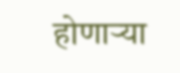होणाऱ्या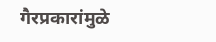गैरप्रकारांमुळे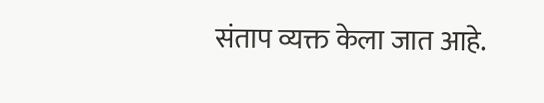संताप व्यक्त केला जात आहे.